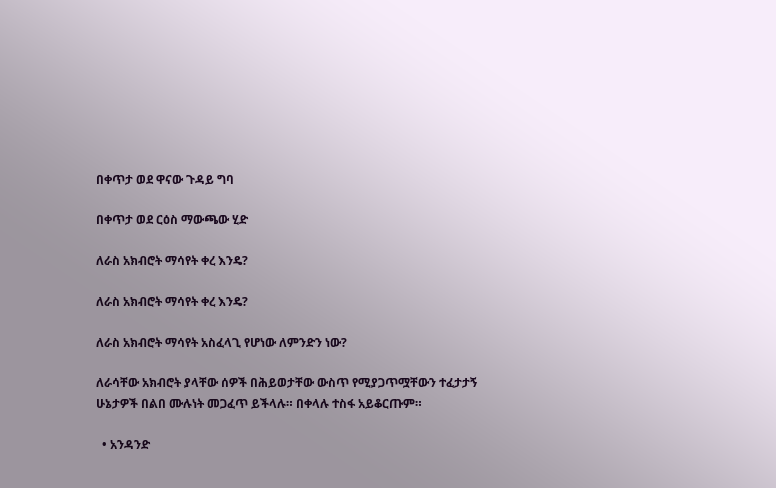በቀጥታ ወደ ዋናው ጉዳይ ግባ

በቀጥታ ወደ ርዕስ ማውጫው ሂድ

ለራስ አክብሮት ማሳየት ቀረ እንዴ?

ለራስ አክብሮት ማሳየት ቀረ እንዴ?

ለራስ አክብሮት ማሳየት አስፈላጊ የሆነው ለምንድን ነው?

ለራሳቸው አክብሮት ያላቸው ሰዎች በሕይወታቸው ውስጥ የሚያጋጥሟቸውን ተፈታታኝ ሁኔታዎች በልበ ሙሉነት መጋፈጥ ይችላሉ። በቀላሉ ተስፋ አይቆርጡም።

  • አንዳንድ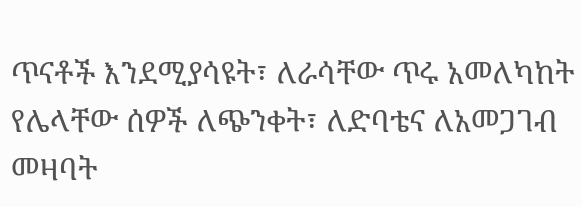ጥናቶች እንደሚያሳዩት፣ ለራሳቸው ጥሩ አመለካከት የሌላቸው ሰዎች ለጭንቀት፣ ለድባቴና ለአመጋገብ መዛባት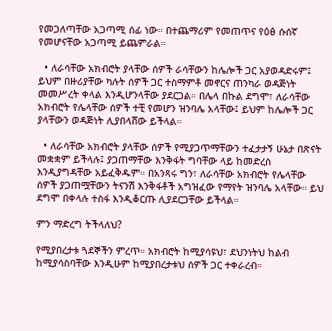የመጋለጣቸው አጋጣሚ ሰፊ ነው። በተጨማሪም የመጠጥና የዕፅ ሱሰኛ የመሆናቸው አጋጣሚ ይጨምራል።

  • ለራሳቸው አክብሮት ያላቸው ሰዎች ራሳቸውን ከሌሎች ጋር አያወዳድሩም፤ ይህም በዙሪያቸው ካሉት ሰዎች ጋር ተስማምቶ መኖርና ጠንካራ ወዳጅነት መመሥረት ቀላል እንዲሆንላቸው ያደርጋል። በሌላ በኩል ደግሞ፣ ለራሳቸው አክብሮት የሌላቸው ሰዎች ተቺ የመሆን ዝንባሌ አላቸው፤ ይህም ከሌሎች ጋር ያላቸውን ወዳጅነት ሊያበላሸው ይችላል።

  • ለራሳቸው አክብሮት ያላቸው ሰዎች የሚያጋጥማቸውን ተፈታታኝ ሁኔታ በጽናት መቋቋም ይችላሉ፤ ያጋጠማቸው እንቅፋት ግባቸው ላይ ከመድረስ እንዲያግዳቸው አይፈቅዱም። በአንጻሩ ግን፣ ለራሳቸው አክብሮት የሌላቸው ሰዎች ያጋጠሟቸውን ትናንሽ እንቅፋቶች አግዝፈው የማየት ዝንባሌ አላቸው። ይህ ደግሞ በቀላሉ ተስፋ እንዲቆርጡ ሊያደርጋቸው ይችላል።

ምን ማድረግ ትችላለህ?

የሚያበረታቱ ጓደኞችን ምረጥ። አክብሮት ከሚያሳዩህ፣ ደህንነትህ ከልብ ከሚያሳስባቸው እንዲሁም ከሚያበረታቱህ ሰዎች ጋር ተቀራረብ።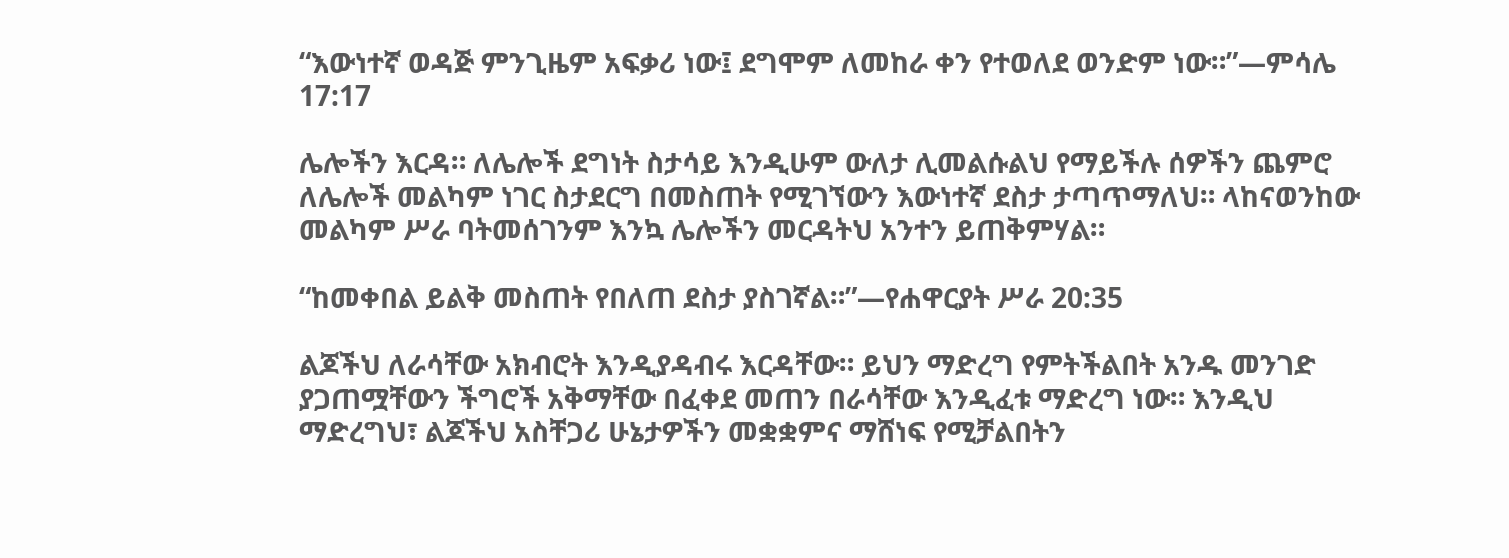“እውነተኛ ወዳጅ ምንጊዜም አፍቃሪ ነው፤ ደግሞም ለመከራ ቀን የተወለደ ወንድም ነው።”—ምሳሌ 17:17

ሌሎችን እርዳ። ለሌሎች ደግነት ስታሳይ እንዲሁም ውለታ ሊመልሱልህ የማይችሉ ሰዎችን ጨምሮ ለሌሎች መልካም ነገር ስታደርግ በመስጠት የሚገኘውን እውነተኛ ደስታ ታጣጥማለህ። ላከናወንከው መልካም ሥራ ባትመሰገንም እንኳ ሌሎችን መርዳትህ አንተን ይጠቅምሃል።

“ከመቀበል ይልቅ መስጠት የበለጠ ደስታ ያስገኛል።”—የሐዋርያት ሥራ 20:35

ልጆችህ ለራሳቸው አክብሮት እንዲያዳብሩ እርዳቸው። ይህን ማድረግ የምትችልበት አንዱ መንገድ ያጋጠሟቸውን ችግሮች አቅማቸው በፈቀደ መጠን በራሳቸው እንዲፈቱ ማድረግ ነው። እንዲህ ማድረግህ፣ ልጆችህ አስቸጋሪ ሁኔታዎችን መቋቋምና ማሸነፍ የሚቻልበትን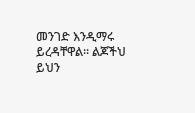መንገድ እንዲማሩ ይረዳቸዋል። ልጆችህ ይህን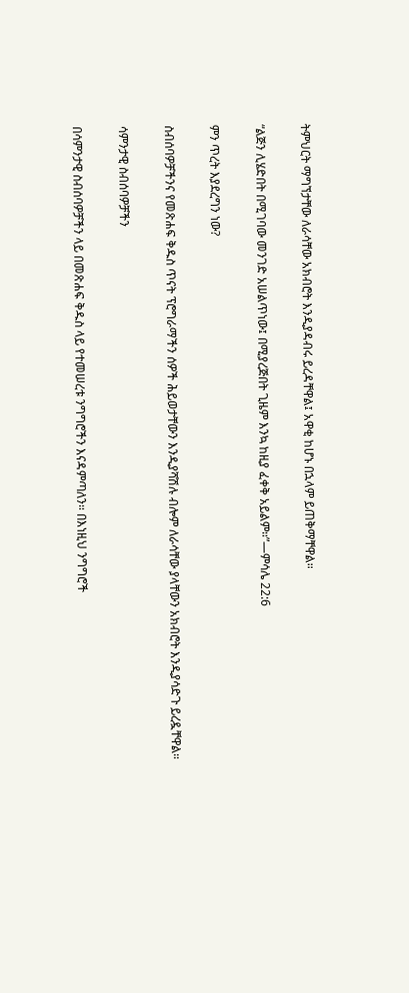ትምህርት ማግኘታቸው ለራሳቸው አክብሮት እንዲያዳብሩ ይረዳቸዋል፤ አዋቂ ከሆኑ በኋላም ይጠቅማቸዋል።

“ልጅን ሊሄድበት በሚገባው መንገድ አሠልጥነው፤ በሚያረጅበት ጊዜም እንኳ ከዚያ ፈቀቅ አይልም።”—ምሳሌ 22:6

ምን ጥረት እያደረግን ነው?

ስብሰባዎቻችንና የመጽሐፍ ቅዱስ ጥናት ፕሮግራማችን ሰዎች ሕይወታቸውን እንዲያሻሽሉ ብሎም ለራሳቸው ያላቸውን አክብሮት እንዲያሳድጉ ይረዷቸዋል።

ሳምንታዊ ስብሰባዎቻችን

በሳምንታዊ ስብሰባዎቻችን ላይ በመጽሐፍ ቅዱስ ላይ የተመሠረቱ ንግግሮችን እናዳምጣለን። በእነዚህ ንግግሮች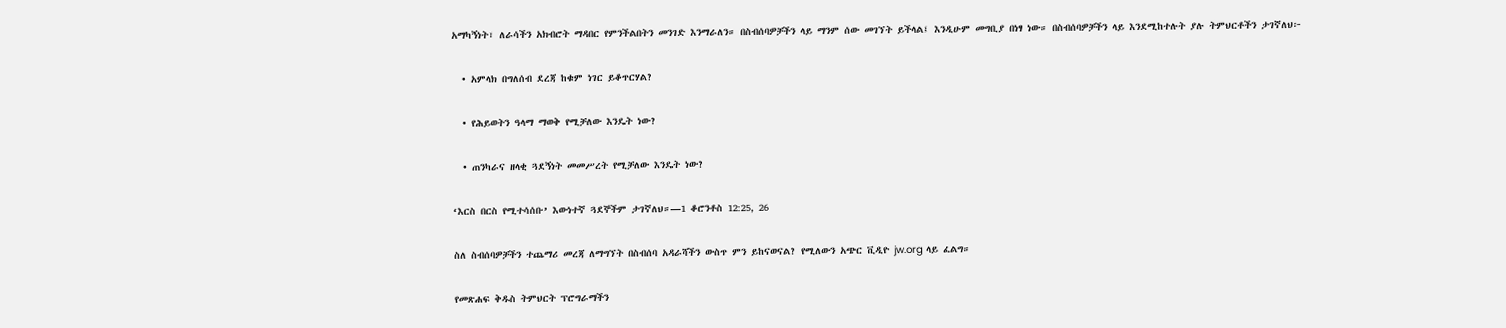አማካኝነት፣ ለራሳችን አክብሮት ማዳበር የምንችልበትን መንገድ እንማራለን። በስብሰባዎቻችን ላይ ማንም ሰው መገኘት ይችላል፤ እንዲሁም መግቢያ በነፃ ነው። በስብሰባዎቻችን ላይ እንደሚከተሉት ያሉ ትምህርቶችን ታገኛለህ፦

  • አምላክ በግለሰብ ደረጃ ከቁም ነገር ይቆጥርሃል?

  • የሕይወትን ዓላማ ማወቅ የሚቻለው እንዴት ነው?

  • ጠንካራና ዘላቂ ጓደኝነት መመሥረት የሚቻለው እንዴት ነው?

‘እርስ በርስ የሚተሳሰቡ’ እውነተኛ ጓደኞችም ታገኛለህ።—1 ቆሮንቶስ 12:25, 26

ስለ ስብሰባዎቻችን ተጨማሪ መረጃ ለማግኘት በስብሰባ አዳራሻችን ውስጥ ምን ይከናወናል? የሚለውን አጭር ቪዲዮ jw.org ላይ ፈልግ።

የመጽሐፍ ቅዱስ ትምህርት ፕሮግራማችን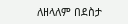ለዘላለም በደስታ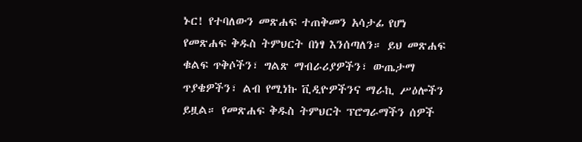ኑር! የተባለውን መጽሐፍ ተጠቅመን አሳታፊ የሆነ የመጽሐፍ ቅዱስ ትምህርት በነፃ እንሰጣለን። ይህ መጽሐፍ ቁልፍ ጥቅሶችን፣ ግልጽ ማብራሪያዎችን፣ ውጤታማ ጥያቄዎችን፣ ልብ የሚነኩ ቪዲዮዎችንና ማራኪ ሥዕሎችን ይዟል። የመጽሐፍ ቅዱስ ትምህርት ፕሮግራማችን ሰዎች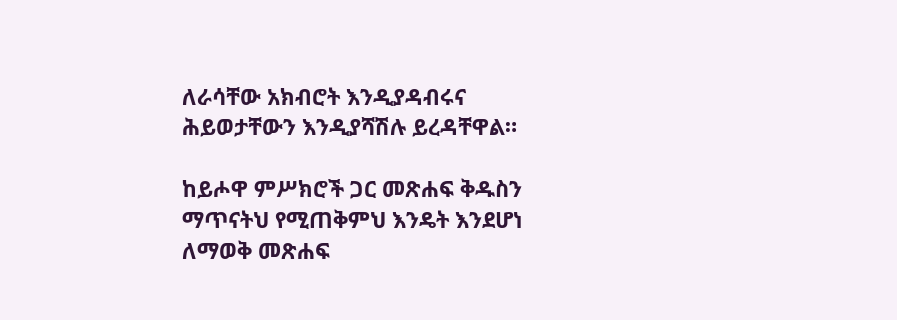ለራሳቸው አክብሮት እንዲያዳብሩና ሕይወታቸውን እንዲያሻሽሉ ይረዳቸዋል።

ከይሖዋ ምሥክሮች ጋር መጽሐፍ ቅዱስን ማጥናትህ የሚጠቅምህ እንዴት እንደሆነ ለማወቅ መጽሐፍ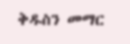ቅዱስን መማር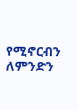የሚኖርብን ለምንድን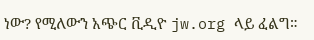ነው? የሚለውን አጭር ቪዲዮ jw.org ላይ ፈልግ።